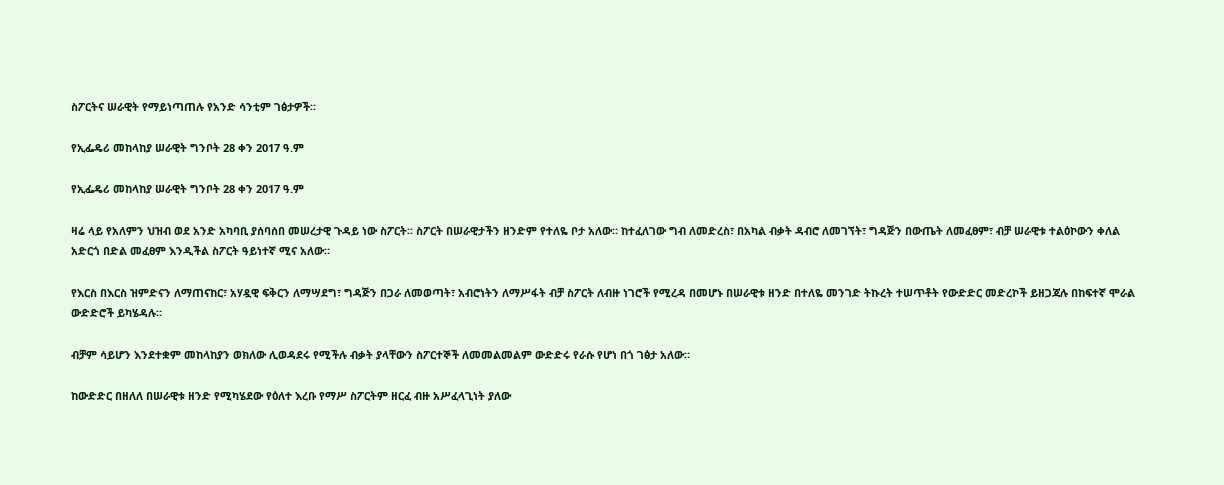ስፖርትና ሠራዊት የማይነጣጠሉ የአንድ ሳንቲም ገፅታዎች።

የኢፌዴሪ መከላከያ ሠራዊት ግንቦት 28 ቀን 2017 ዓ.ም

የኢፌዴሪ መከላከያ ሠራዊት ግንቦት 28 ቀን 2017 ዓ.ም

ዛሬ ላይ የአለምን ህዝብ ወደ አንድ አካባቢ ያሰባሰበ መሠረታዊ ጉዳይ ነው ስፖርት። ስፖርት በሠራዊታችን ዘንድም የተለዬ ቦታ አለው። ከተፈለገው ግብ ለመድረስ፣ በአካል ብቃት ዳብሮ ለመገኘት፣ ግዳጅን በውጤት ለመፈፀም፣ ብቻ ሠራዊቱ ተልዕኮውን ቀለል አድርጎ በድል መፈፀም እንዲችል ስፖርት ዓይነተኛ ሚና አለው።

የእርስ በእርስ ዝምድናን ለማጠናከር፣ አሃዷዊ ፍቅርን ለማሣደግ፣ ግዳጅን በጋራ ለመወጣት፣ አብሮነትን ለማሥፋት ብቻ ስፖርት ለብዙ ነገሮች የሚረዳ በመሆኑ በሠራዊቱ ዘንድ በተለዬ መንገድ ትኩረት ተሠጥቶት የውድድር መድረኮች ይዘጋጃሉ በከፍተኛ ሞራል ውድድሮች ይካሄዳሉ።

ብቻም ሳይሆን እንደተቋም መከላከያን ወክለው ሊወዳደሩ የሚችሉ ብቃት ያላቸውን ስፖርተኞች ለመመልመልም ውድድሩ የራሱ የሆነ በጎ ገፅታ አለው።

ከውድድር በዘለለ በሠራዊቱ ዘንድ የሚካሄደው የዕለተ እረቡ የማሥ ስፖርትም ዘርፈ ብዙ አሥፈላጊነት ያለው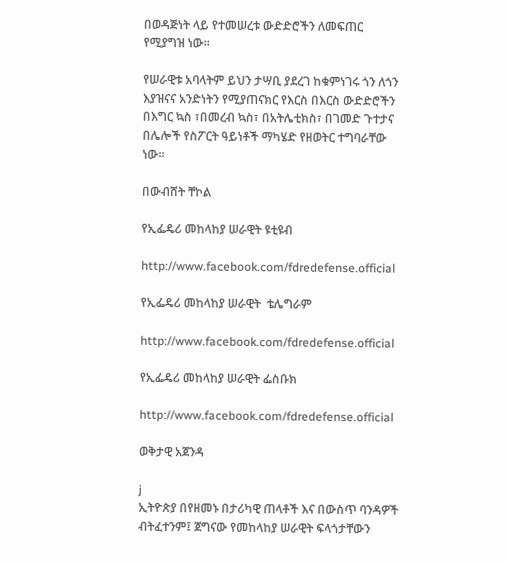በወዳጅነት ላይ የተመሠረቱ ውድድሮችን ለመፍጠር የሚያግዝ ነው።

የሠራዊቱ አባላትም ይህን ታሣቢ ያደረገ ከቁምነገሩ ጎን ለጎን እያዝናና አንድነትን የሚያጠናክር የእርስ በእርስ ውድድሮችን በእግር ኳስ ፣በመረብ ኳስ፣ በአትሌቲክስ፣ በገመድ ጉተታና በሌሎች የስፖርት ዓይነቶች ማካሄድ የዘወትር ተግባራቸው ነው።

በውብሸት ቸኮል

የኢፌዴሪ መከላከያ ሠራዊት ዩቲዩብ

http://www.facebook.com/fdredefense.official

የኢፌዴሪ መከላከያ ሠራዊት  ቴሌግራም

http://www.facebook.com/fdredefense.official

የኢፌዴሪ መከላከያ ሠራዊት ፌስቡክ

http://www.facebook.com/fdredefense.official

ወቅታዊ አጀንዳ

j
ኢትዮጵያ በየዘመኑ በታሪካዊ ጠላቶች እና በውስጥ ባንዳዎች ብትፈተንም፤ ጀግናው የመከላከያ ሠራዊት ፍላጎታቸውን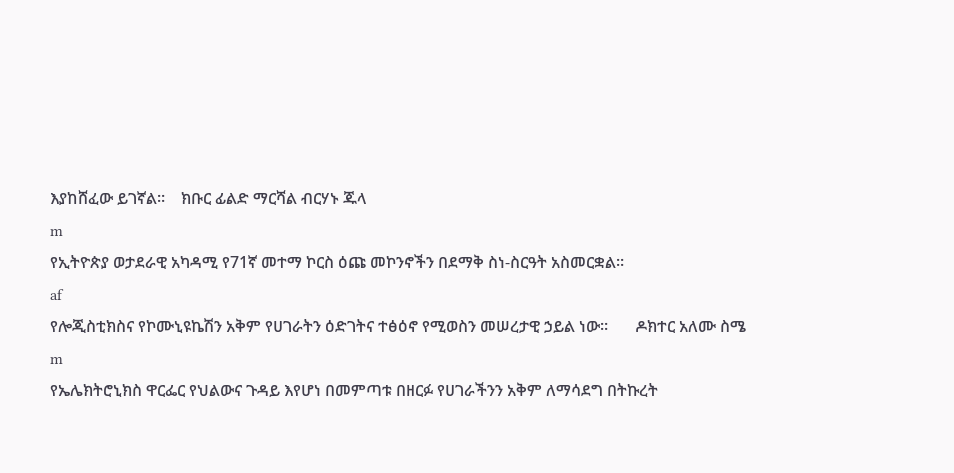እያከሸፈው ይገኛል።    ክቡር ፊልድ ማርሻል ብርሃኑ ጁላ
m
የኢትዮጵያ ወታደራዊ አካዳሚ የ71ኛ መተማ ኮርስ ዕጩ መኮንኖችን በደማቅ ስነ-ስርዓት አስመርቋል።
af
የሎጂስቲክስና የኮሙኒዩኬሽን አቅም የሀገራትን ዕድገትና ተፅዕኖ የሚወስን መሠረታዊ ኃይል ነው።       ዶክተር አለሙ ስሜ
m
የኤሌክትሮኒክስ ዋርፌር የህልውና ጉዳይ እየሆነ በመምጣቱ በዘርፉ የሀገራችንን አቅም ለማሳደግ በትኩረት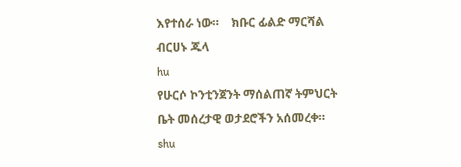እየተሰራ ነው።    ክቡር ፊልድ ማርሻል ብርሀኑ ጁላ
hu
የሁርሶ ኮንቲንጀንት ማሰልጠኛ ትምህርት ቤት መሰረታዊ ወታደሮችን አሰመረቀ።
shu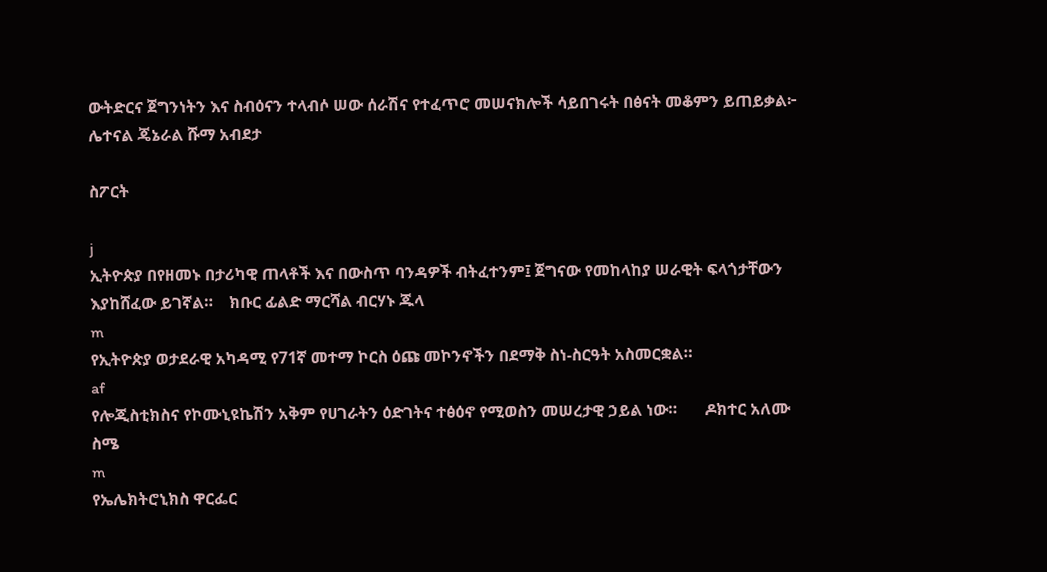ውትድርና ጀግንነትን እና ስብዕናን ተላብሶ ሠው ሰራሽና የተፈጥሮ መሠናክሎች ሳይበገሩት በፅናት መቆምን ይጠይቃል፦       ሌተናል ጄኔራል ሹማ አብደታ

ስፖርት

j
ኢትዮጵያ በየዘመኑ በታሪካዊ ጠላቶች እና በውስጥ ባንዳዎች ብትፈተንም፤ ጀግናው የመከላከያ ሠራዊት ፍላጎታቸውን እያከሸፈው ይገኛል።    ክቡር ፊልድ ማርሻል ብርሃኑ ጁላ
m
የኢትዮጵያ ወታደራዊ አካዳሚ የ71ኛ መተማ ኮርስ ዕጩ መኮንኖችን በደማቅ ስነ-ስርዓት አስመርቋል።
af
የሎጂስቲክስና የኮሙኒዩኬሽን አቅም የሀገራትን ዕድገትና ተፅዕኖ የሚወስን መሠረታዊ ኃይል ነው።       ዶክተር አለሙ ስሜ
m
የኤሌክትሮኒክስ ዋርፌር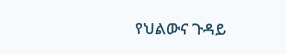የህልውና ጉዳይ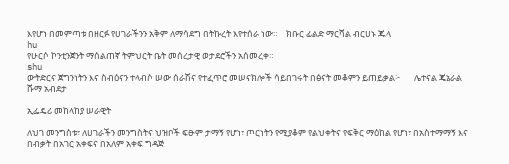እየሆነ በመምጣቱ በዘርፉ የሀገራችንን አቅም ለማሳደግ በትኩረት እየተሰራ ነው።    ክቡር ፊልድ ማርሻል ብርሀኑ ጁላ
hu
የሁርሶ ኮንቲንጀንት ማሰልጠኛ ትምህርት ቤት መሰረታዊ ወታደሮችን አሰመረቀ።
shu
ውትድርና ጀግንነትን እና ስብዕናን ተላብሶ ሠው ሰራሽና የተፈጥሮ መሠናክሎች ሳይበገሩት በፅናት መቆምን ይጠይቃል፦       ሌተናል ጄኔራል ሹማ አብደታ

ኢፌዴሪ መከላከያ ሠራዊት

ለህገ መንግስቱ፣ ለሀገራችን መንግስትና ህዝቦች ፍፁም ታማኝ የሆነ፣ ጦርነትን የሚያቆም የልህቀትና የፍቅር ማዕከል የሆነ፣ በአስተማማኝ እና በብቃት በአገር አቀፍና በአለም አቀፍ ግዳጅ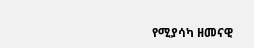የሚያሳካ ዘመናዊ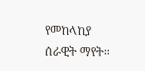የመከላከያ ሰራዊት ማየት።